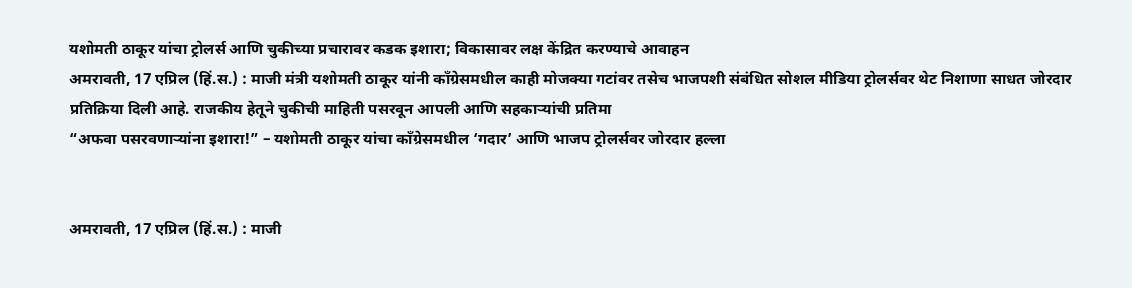यशोमती ठाकूर यांचा ट्रोलर्स आणि चुकीच्या प्रचारावर कडक इशारा; विकासावर लक्ष केंद्रित करण्याचे आवाहन
अमरावती, 17 एप्रिल (हिं.स.) : माजी मंत्री यशोमती ठाकूर यांनी काँग्रेसमधील काही मोजक्या गटांवर तसेच भाजपशी संबंधित सोशल मीडिया ट्रोलर्सवर थेट निशाणा साधत जोरदार प्रतिक्रिया दिली आहे. राजकीय हेतूने चुकीची माहिती पसरवून आपली आणि सहकाऱ्यांची प्रतिमा
“अफवा पसरवणाऱ्यांना इशारा!” – यशोमती ठाकूर यांचा काँग्रेसमधील ‘गदार’ आणि भाजप ट्रोलर्सवर जोरदार हल्ला


अमरावती, 17 एप्रिल (हिं.स.) : माजी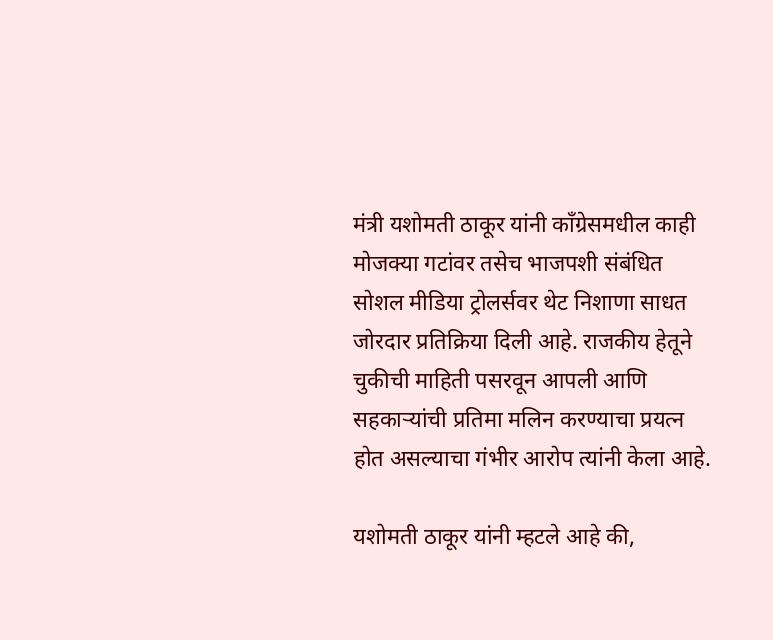मंत्री यशोमती ठाकूर यांनी काँग्रेसमधील काही मोजक्या गटांवर तसेच भाजपशी संबंधित सोशल मीडिया ट्रोलर्सवर थेट निशाणा साधत जोरदार प्रतिक्रिया दिली आहे. राजकीय हेतूने चुकीची माहिती पसरवून आपली आणि सहकाऱ्यांची प्रतिमा मलिन करण्याचा प्रयत्न होत असल्याचा गंभीर आरोप त्यांनी केला आहे.

यशोमती ठाकूर यांनी म्हटले आहे की,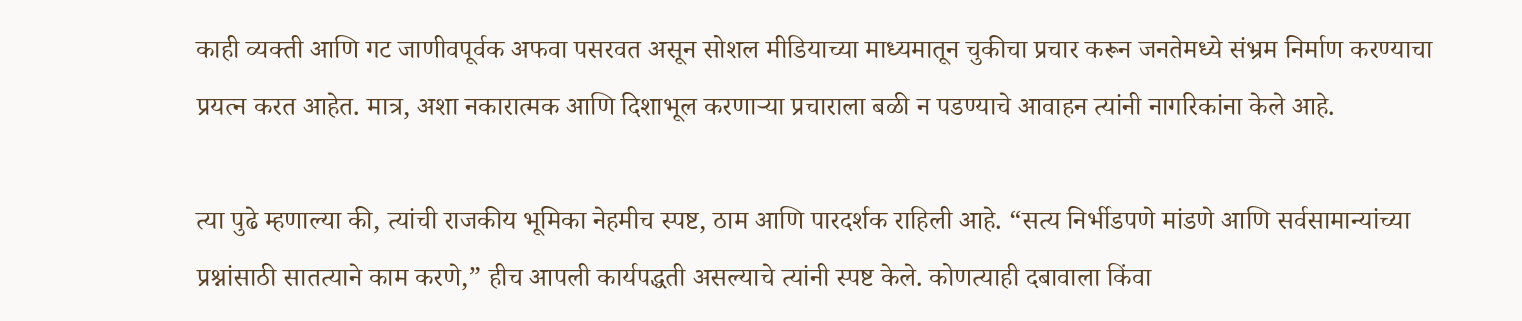काही व्यक्ती आणि गट जाणीवपूर्वक अफवा पसरवत असून सोशल मीडियाच्या माध्यमातून चुकीचा प्रचार करून जनतेमध्ये संभ्रम निर्माण करण्याचा प्रयत्न करत आहेत. मात्र, अशा नकारात्मक आणि दिशाभूल करणाऱ्या प्रचाराला बळी न पडण्याचे आवाहन त्यांनी नागरिकांना केले आहे.

त्या पुढे म्हणाल्या की, त्यांची राजकीय भूमिका नेहमीच स्पष्ट, ठाम आणि पारदर्शक राहिली आहे. “सत्य निर्भीडपणे मांडणे आणि सर्वसामान्यांच्या प्रश्नांसाठी सातत्याने काम करणे,” हीच आपली कार्यपद्धती असल्याचे त्यांनी स्पष्ट केले. कोणत्याही दबावाला किंवा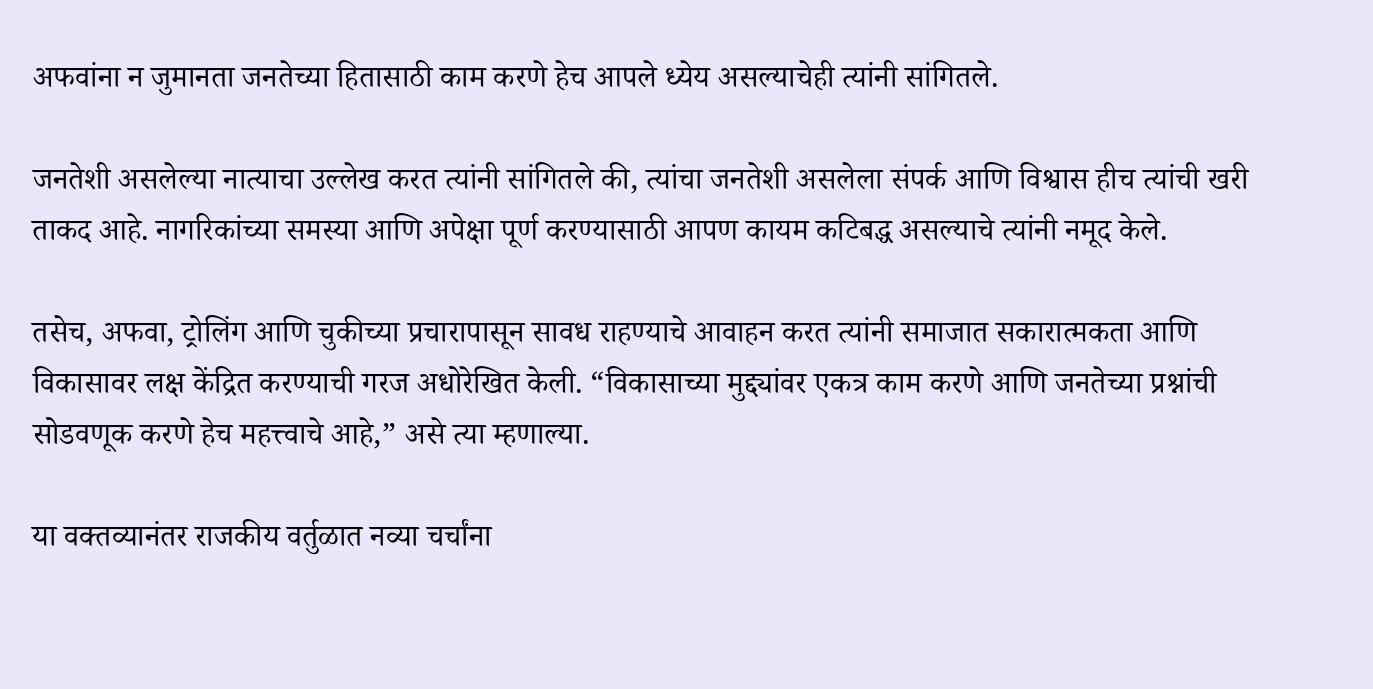अफवांना न जुमानता जनतेच्या हितासाठी काम करणे हेच आपले ध्येय असल्याचेही त्यांनी सांगितले.

जनतेशी असलेल्या नात्याचा उल्लेख करत त्यांनी सांगितले की, त्यांचा जनतेशी असलेला संपर्क आणि विश्वास हीच त्यांची खरी ताकद आहे. नागरिकांच्या समस्या आणि अपेक्षा पूर्ण करण्यासाठी आपण कायम कटिबद्ध असल्याचे त्यांनी नमूद केले.

तसेच, अफवा, ट्रोलिंग आणि चुकीच्या प्रचारापासून सावध राहण्याचे आवाहन करत त्यांनी समाजात सकारात्मकता आणि विकासावर लक्ष केंद्रित करण्याची गरज अधोरेखित केली. “विकासाच्या मुद्द्यांवर एकत्र काम करणे आणि जनतेच्या प्रश्नांची सोडवणूक करणे हेच महत्त्वाचे आहे,” असे त्या म्हणाल्या.

या वक्तव्यानंतर राजकीय वर्तुळात नव्या चर्चांना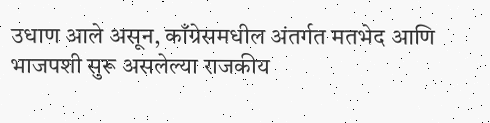उधाण आले असून, काँग्रेसमधील अंतर्गत मतभेद आणि भाजपशी सुरू असलेल्या राजकीय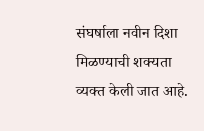संघर्षाला नवीन दिशा मिळण्याची शक्यता व्यक्त केली जात आहे.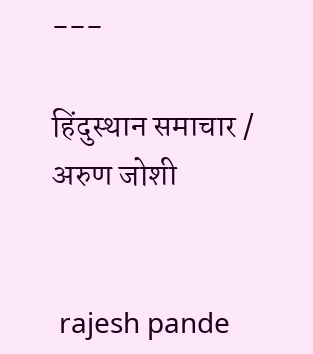---

हिंदुस्थान समाचार / अरुण जोशी


 rajesh pande